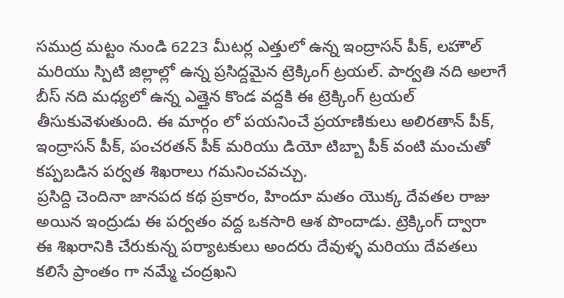సముద్ర మట్టం నుండి 6223 మీటర్ల ఎత్తులో ఉన్న ఇంద్రాసన్ పీక్, లహౌల్ మరియు స్పిటి జిల్లాల్లో ఉన్న ప్రసిద్దమైన ట్రెక్కింగ్ ట్రయల్. పార్వతి నది అలాగే బీస్ నది మధ్యలో ఉన్న ఎత్తైన కొండ వద్దకి ఈ ట్రెక్కింగ్ ట్రయల్ తీసుకువెళుతుంది. ఈ మార్గం లో పయనించే ప్రయాణికులు అలిరతాన్ పీక్, ఇంద్రాసన్ పీక్, పంచరతన్ పీక్ మరియు డియో టిబ్బా పీక్ వంటి మంచుతో కప్పబడిన పర్వత శిఖరాలు గమనించవచ్చు.
ప్రసిద్ది చెందినా జానపద కథ ప్రకారం, హిందూ మతం యొక్క దేవతల రాజు అయిన ఇంద్రుడు ఈ పర్వతం వద్ద ఒకసారి ఆశ పొందాడు. ట్రెక్కింగ్ ద్వారా ఈ శిఖరానికి చేరుకున్న పర్యాటకులు అందరు దేవుళ్ళ మరియు దేవతలు కలిసే ప్రాంతం గా నమ్మే చంద్రఖని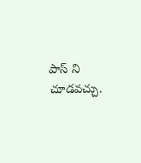పాస్ ని చూడవచ్చు.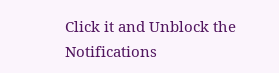Click it and Unblock the Notifications